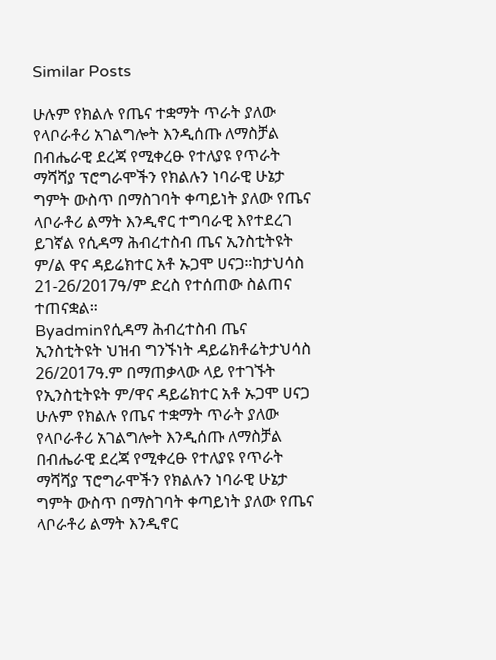Similar Posts

ሁሉም የክልሉ የጤና ተቋማት ጥራት ያለው የላቦራቶሪ አገልግሎት እንዲሰጡ ለማስቻል በብሔራዊ ደረጃ የሚቀረፁ የተለያዩ የጥራት ማሻሻያ ፕሮግራሞችን የክልሉን ነባራዊ ሁኔታ ግምት ውስጥ በማስገባት ቀጣይነት ያለው የጤና ላቦራቶሪ ልማት እንዲኖር ተግባራዊ እየተደረገ ይገኛል የሲዳማ ሕብረተስብ ጤና ኢንስቲትዩት ም/ል ዋና ዳይሬክተር አቶ ኡጋሞ ሀናጋ።ከታህሳስ 21-26/2017ዓ/ም ድረስ የተሰጠው ስልጠና ተጠናቋል።
Byadminየሲዳማ ሕብረተስብ ጤና ኢንስቲትዩት ህዝብ ግንኙነት ዳይሬክቶሬትታህሳስ 26/2017ዓ.ም በማጠቃላው ላይ የተገኙት የኢንስቲትዩት ም/ዋና ዳይሬክተር አቶ ኡጋሞ ሀናጋ ሁሉም የክልሉ የጤና ተቋማት ጥራት ያለው የላቦራቶሪ አገልግሎት እንዲሰጡ ለማስቻል በብሔራዊ ደረጃ የሚቀረፁ የተለያዩ የጥራት ማሻሻያ ፕሮግራሞችን የክልሉን ነባራዊ ሁኔታ ግምት ውስጥ በማስገባት ቀጣይነት ያለው የጤና ላቦራቶሪ ልማት እንዲኖር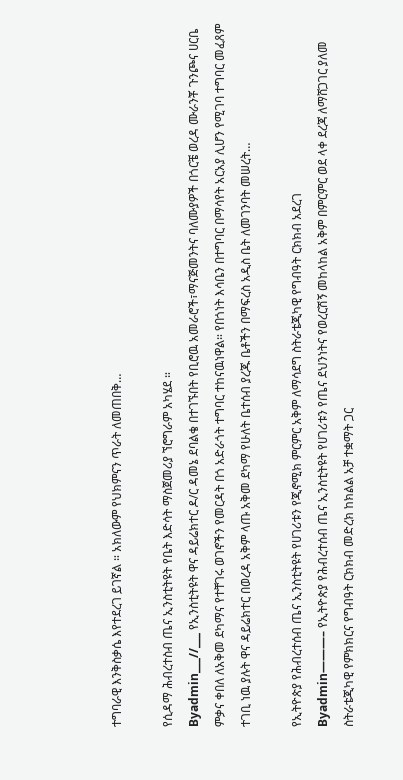ተግባራዊ እንቅስቃሴ እየተደረገ ይገኛል ። አክለውም የህክምናን ጥራት ለመጠበቅ…

የሲዳማ ሕብረተስብ ጤና ኢንስቲትዩት የቤት እድሳት ማስጀመሪያ ኘሮግራም አካሄደ ።
Byadmin___//___ የኢንስቲትዩት ዋና ዳይሬክተር ዶ/ር ዳመኔ ደባልቄ በተገኙበት የቢሮዉ አመራሮች፣ማናጅመንትና ባለሙያዎች በጎርቼ ወረዳ ሙራንቾ ጉንጮና ሀርቤ ምቃና ቀበለ ለአቅመ ደካማና የተቸገሩ ወገኖችን የመርዳት በጎ አድራጎት ተግባር ተከናዉነዋል። የበጎነት እሳቤን በተግባር በማሳየት አርአያ ሊሆን የሚገባ ተግባር መፈጸም ተገቢ ነዉ ያሉት ዋና ዳይሬክተር በወረዳ አቅም ላጡ አቅመ ደካማ የሁለት ቤተሰብ ያረጁ ቤቶችን በማፍረስ አዲስ ቤት ለመገንባት መሠረት…

የኢትዮጵያ የሕብረተሰብ ጤና ኢንስቲትዩት የሀገሪቱን የጂኖሚክ ምርምር አቅም ለማሳደግ ስትራቴጂካዊ የግብዓት ርክክብ አደረገ
Byadmin———– የኢትዮጵያ የሕብረተሰብ ጤና ኢንስቲትዩት የሀገሪቱን የጤና ደህንነትና የወረርሽኝ መከላከል አቅም በምርምር ወደ ላቀ ደረጃ ለማሸጋገር ያለመ ስትራቴጂካዊ የምክክርና የግብዓት ርክክብ መድረክ ከክልል አቻ ተቋማት ጋር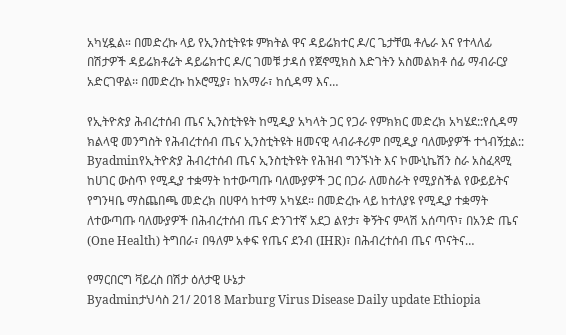አካሂዷል። በመድረኩ ላይ የኢንስቲትዩቱ ምክትል ዋና ዳይሬክተር ዶ/ር ጌታቸዉ ቶሌራ እና የተላለፊ በሽታዎች ዳይሬክቶሬት ዳይሬክተር ዶ/ር ገመቹ ታዳሰ የጀኖሚክስ እድገትን አስመልክቶ ሰፊ ማብራርያ አድርገዋል፡፡ በመድረኩ ከኦሮሚያ፣ ከአማራ፣ ከሲዳማ እና…

የኢትዮጵያ ሕብረተሰብ ጤና ኢንስቲትዩት ከሚዲያ አካላት ጋር የጋራ የምክክር መድረክ አካሄደ::የሲዳማ ክልላዊ መንግስት የሕብረተሰብ ጤና ኢንስቲትዩት ዘመናዊ ላብራቶሪም በሚዲያ ባለሙያዎች ተጎብኝቷል::
Byadminየኢትዮጵያ ሕብረተሰብ ጤና ኢንስቲትዩት የሕዝብ ግንኙነት እና ኮሙኒኬሽን ስራ አስፈጻሚ ከሀገር ውስጥ የሚዲያ ተቋማት ከተውጣጡ ባለሙያዎች ጋር በጋራ ለመስራት የሚያስችል የውይይትና የግንዛቤ ማስጨበጫ መድረክ በሀዋሳ ከተማ አካሄደ። በመድረኩ ላይ ከተለያዩ የሚዲያ ተቋማት ለተውጣጡ ባለሙያዎች በሕብረተሰብ ጤና ድንገተኛ አደጋ ልየታ፣ ቅኝትና ምላሽ አሰጣጥ፣ በአንድ ጤና (One Health) ትግበራ፣ በዓለም አቀፍ የጤና ደንብ (IHR)፣ በሕብረተሰብ ጤና ጥናትና…

የማርበርግ ቫይረስ በሽታ ዕለታዊ ሁኔታ
Byadminታህሳስ 21/ 2018 Marburg Virus Disease Daily update Ethiopia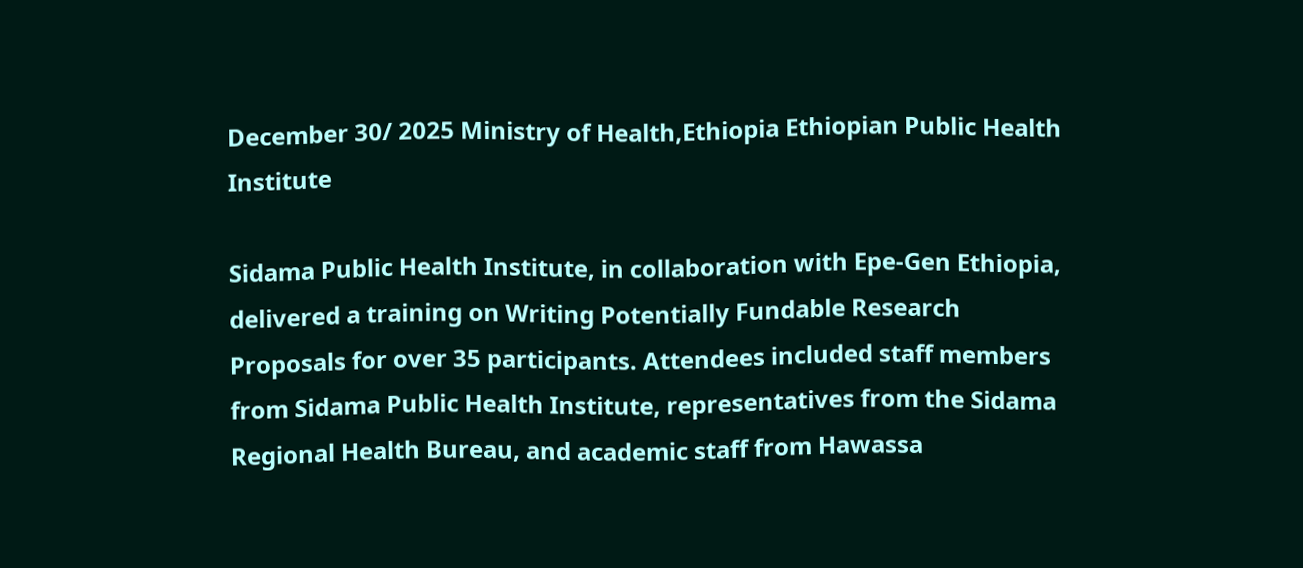December 30/ 2025 Ministry of Health,Ethiopia Ethiopian Public Health Institute

Sidama Public Health Institute, in collaboration with Epe-Gen Ethiopia, delivered a training on Writing Potentially Fundable Research Proposals for over 35 participants. Attendees included staff members from Sidama Public Health Institute, representatives from the Sidama Regional Health Bureau, and academic staff from Hawassa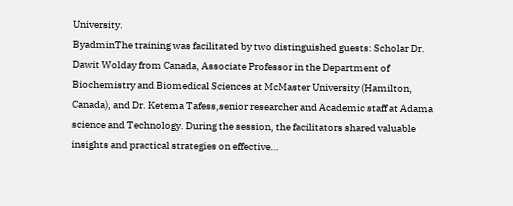University.
ByadminThe training was facilitated by two distinguished guests: Scholar Dr. Dawit Wolday from Canada, Associate Professor in the Department of Biochemistry and Biomedical Sciences at McMaster University (Hamilton, Canada), and Dr. Ketema Tafess,senior researcher and Academic staff at Adama science and Technology. During the session, the facilitators shared valuable insights and practical strategies on effective…